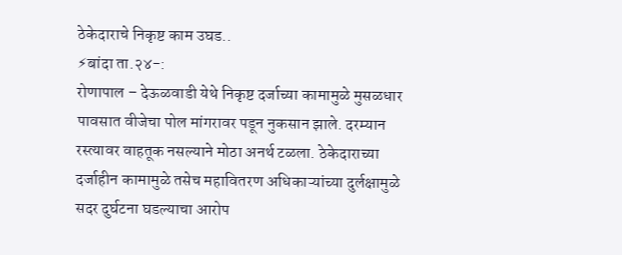ठेकेदाराचे निकृष्ट काम उघड..
⚡बांदा ता.२४-:
रोणापाल – देऊळवाडी येथे निकृष्ट दर्जाच्या कामामुळे मुसळधार पावसात वीजेचा पोल मांगरावर पडून नुकसान झाले. दरम्यान रस्त्यावर वाहतूक नसल्याने मोठा अनर्थ टळला. ठेकेदाराच्या दर्जाहीन कामामुळे तसेच महावितरण अधिकाऱ्यांच्या दुर्लक्षामुळे सदर दुर्घटना घडल्याचा आरोप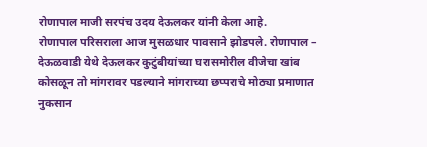रोणापाल माजी सरपंच उदय देऊलकर यांनी केला आहे.
रोणापाल परिसराला आज मुसळधार पावसाने झोडपले. रोणापाल – देऊळवाडी येथे देऊलकर कुटुंबीयांच्या घरासमोरील वीजेचा खांब कोसळून तो मांगरावर पडल्याने मांगराच्या छप्पराचे मोठ्या प्रमाणात नुकसान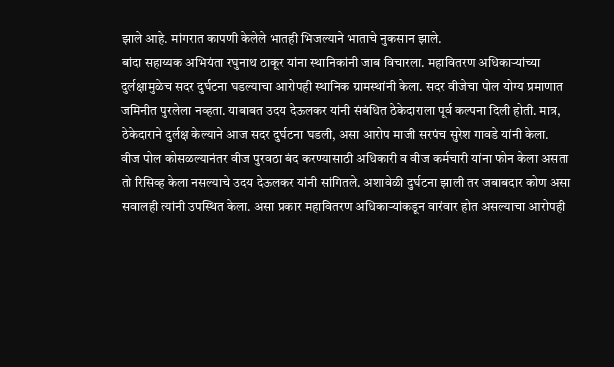झाले आहे. मांगरात कापणी केलेले भातही भिजल्याने भाताचे नुकसान झाले.
बांदा सहाय्यक अभियंता रघुनाथ ठाकूर यांना स्थानिकांनी जाब विचारला. महावितरण अधिकाऱ्यांच्या दुर्लक्षामुळेच सदर दुर्घटना घडल्याचा आरोपही स्थानिक ग्रामस्थांनी केला. सदर वीजेचा पोल योग्य प्रमाणात जमिनीत पुरलेला नव्हता. याबाबत उदय देऊलकर यांनी संबंधित ठेकेदाराला पूर्व कल्पना दिली होती. मात्र, ठेकेदाराने दुर्लक्ष केल्याने आज सदर दुर्घटना घडली, असा आरोप माजी सरपंच सुरेश गावडे यांनी केला.
वीज पोल कोसळल्यानंतर वीज पुरवठा बंद करण्यासाठी अधिकारी व वीज कर्मचारी यांना फोन केला असता तो रिसिव्ह केला नसल्याचे उदय देऊलकर यांनी सांगितले. अशावेळी दुर्घटना झाली तर जबाबदार कोण असा सवालही त्यांनी उपस्थित केला. असा प्रकार महावितरण अधिकाऱ्यांकडून वारंवार होत असल्याचा आरोपही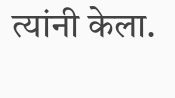त्यांनी केला.